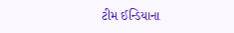ટીમ ઈન્ડિયાના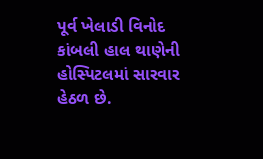પૂર્વ ખેલાડી વિનોદ કાંબલી હાલ થાણેની હોસ્પિટલમાં સારવાર હેઠળ છે.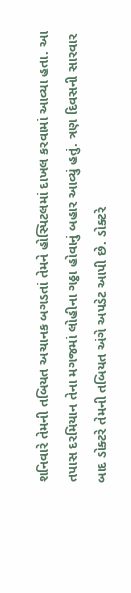શનિવારે તેમની તબિયત અચાનક બગડતાં તેમને હોસ્પિટલમાં દાખલ કરવામાં આવ્યા હતા. આ તપાસ દરમિયાન તેના મગજમાં લોહીના ગઠ્ઠા હોવાનું બહાર આવ્યું હતું. ત્રણ દિવસની સારવાર બાદ ડોક્ટરે તેમની તબિયત અંગે અપડેટ આપી છે. ડોક્ટરે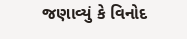જણાવ્યું કે વિનોદ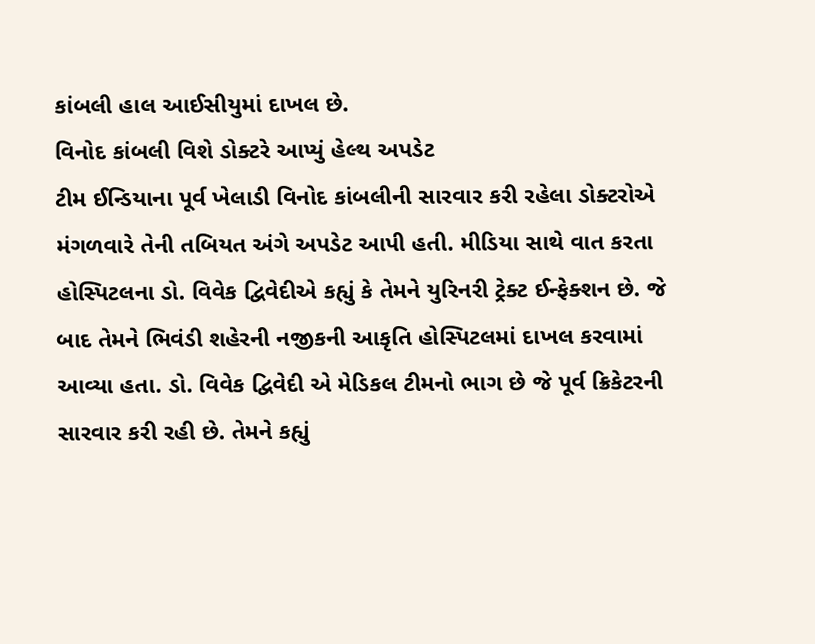કાંબલી હાલ આઈસીયુમાં દાખલ છે.
વિનોદ કાંબલી વિશે ડોક્ટરે આપ્યું હેલ્થ અપડેટ
ટીમ ઈન્ડિયાના પૂર્વ ખેલાડી વિનોદ કાંબલીની સારવાર કરી રહેલા ડોક્ટરોએ મંગળવારે તેની તબિયત અંગે અપડેટ આપી હતી. મીડિયા સાથે વાત કરતા હોસ્પિટલના ડો. વિવેક દ્વિવેદીએ કહ્યું કે તેમને યુરિનરી ટ્રેક્ટ ઈન્ફેક્શન છે. જે બાદ તેમને ભિવંડી શહેરની નજીકની આકૃતિ હોસ્પિટલમાં દાખલ કરવામાં આવ્યા હતા. ડો. વિવેક દ્વિવેદી એ મેડિકલ ટીમનો ભાગ છે જે પૂર્વ ક્રિકેટરની સારવાર કરી રહી છે. તેમને કહ્યું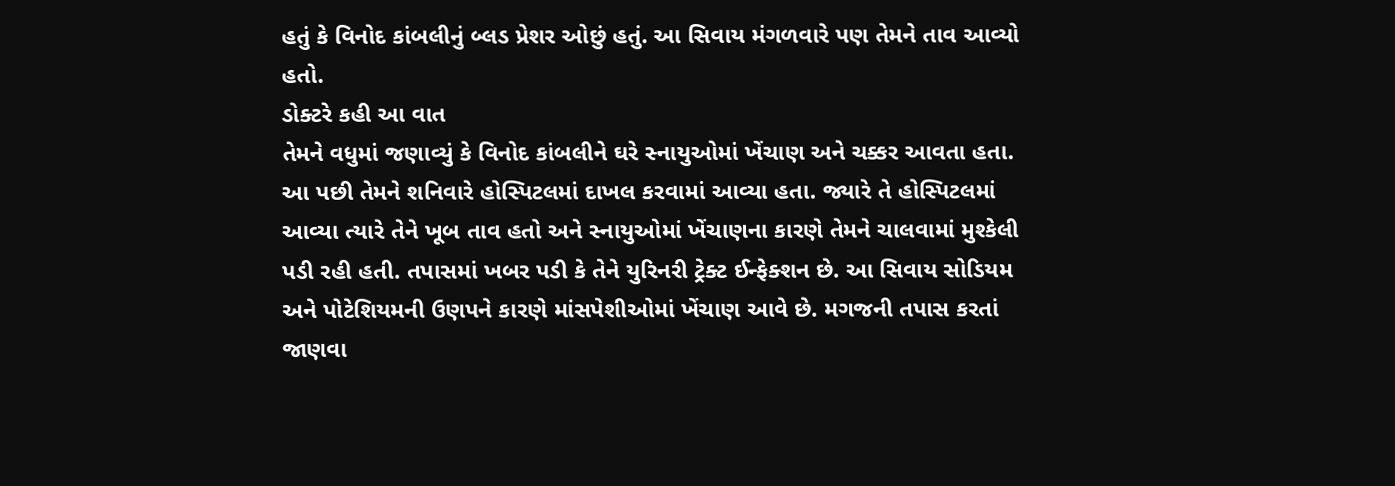હતું કે વિનોદ કાંબલીનું બ્લડ પ્રેશર ઓછું હતું. આ સિવાય મંગળવારે પણ તેમને તાવ આવ્યો હતો.
ડોક્ટરે કહી આ વાત
તેમને વધુમાં જણાવ્યું કે વિનોદ કાંબલીને ઘરે સ્નાયુઓમાં ખેંચાણ અને ચક્કર આવતા હતા. આ પછી તેમને શનિવારે હોસ્પિટલમાં દાખલ કરવામાં આવ્યા હતા. જ્યારે તે હોસ્પિટલમાં આવ્યા ત્યારે તેને ખૂબ તાવ હતો અને સ્નાયુઓમાં ખેંચાણના કારણે તેમને ચાલવામાં મુશ્કેલી પડી રહી હતી. તપાસમાં ખબર પડી કે તેને યુરિનરી ટ્રેક્ટ ઈન્ફેક્શન છે. આ સિવાય સોડિયમ અને પોટેશિયમની ઉણપને કારણે માંસપેશીઓમાં ખેંચાણ આવે છે. મગજની તપાસ કરતાં જાણવા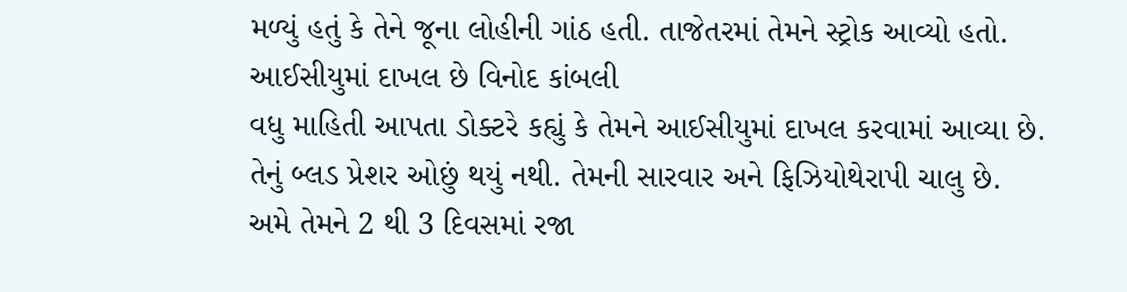મળ્યું હતું કે તેને જૂના લોહીની ગાંઠ હતી. તાજેતરમાં તેમને સ્ટ્રોક આવ્યો હતો.
આઈસીયુમાં દાખલ છે વિનોદ કાંબલી
વધુ માહિતી આપતા ડોક્ટરે કહ્યું કે તેમને આઈસીયુમાં દાખલ કરવામાં આવ્યા છે. તેનું બ્લડ પ્રેશર ઓછું થયું નથી. તેમની સારવાર અને ફિઝિયોથેરાપી ચાલુ છે. અમે તેમને 2 થી 3 દિવસમાં રજા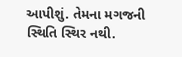આપીશું. તેમના મગજની સ્થિતિ સ્થિર નથી.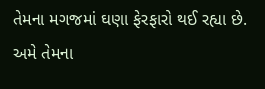તેમના મગજમાં ઘણા ફેરફારો થઈ રહ્યા છે. અમે તેમના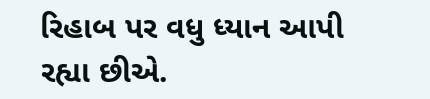રિહાબ પર વધુ ધ્યાન આપી રહ્યા છીએ.